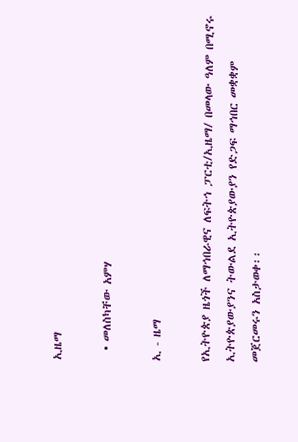ኢዜማ

  • መለስካቸው አምሃ

ኢ - ዜማ

የኢትዮጵያ ዜጎች ለማኅበራዊና ለፍትኅ ፓርቲ/ኢዜማ/ በመላው ዓለም በሚኖሩ ኢትዮጵያውያንና ትውልደ ኢትዮጵያውያን የድጋፍ ማኅበር መቋቋም መጀርመሩን አስታወቀ፡፡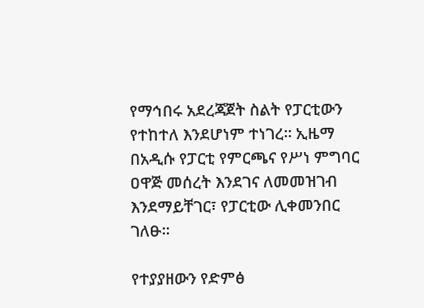የማኅበሩ አደረጃጀት ስልት የፓርቲውን የተከተለ እንደሆነም ተነገረ፡፡ ኢዜማ በአዲሱ የፓርቲ የምርጫና የሥነ ምግባር ዐዋጅ መሰረት እንደገና ለመመዝገብ እንደማይቸገር፣ የፓርቲው ሊቀመንበር ገለፁ፡፡

የተያያዘውን የድምፅ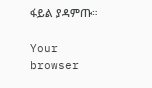ፋይል ያዳምጡ።

Your browser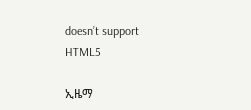doesn’t support HTML5

ኢዜማ